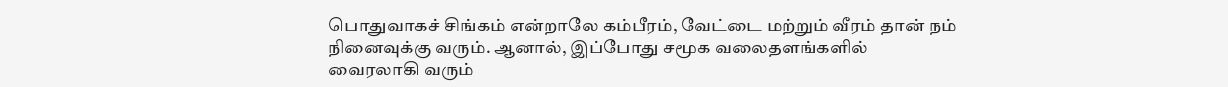பொதுவாகச் சிங்கம் என்றாலே கம்பீரம், வேட்டை மற்றும் வீரம் தான் நம் நினைவுக்கு வரும். ஆனால், இப்போது சமூக வலைதளங்களில் வைரலாகி வரும்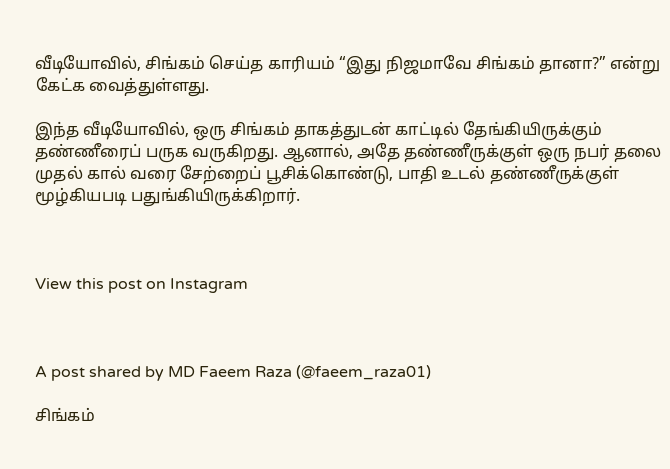வீடியோவில், சிங்கம் செய்த காரியம் “இது நிஜமாவே சிங்கம் தானா?” என்று கேட்க வைத்துள்ளது.

இந்த வீடியோவில், ஒரு சிங்கம் தாகத்துடன் காட்டில் தேங்கியிருக்கும் தண்ணீரைப் பருக வருகிறது. ஆனால், அதே தண்ணீருக்குள் ஒரு நபர் தலை முதல் கால் வரை சேற்றைப் பூசிக்கொண்டு, பாதி உடல் தண்ணீருக்குள் மூழ்கியபடி பதுங்கியிருக்கிறார்.



View this post on Instagram



A post shared by MD Faeem Raza (@faeem_raza01)

சிங்கம்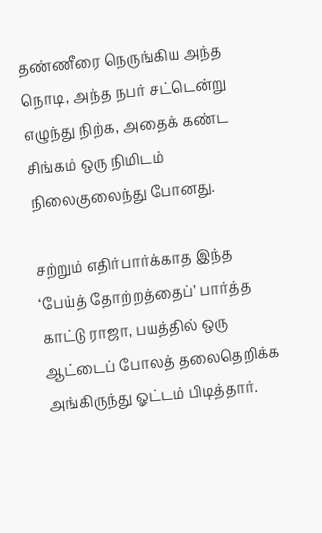தண்ணீரை நெருங்கிய அந்த நொடி, அந்த நபர் சட்டென்று எழுந்து நிற்க, அதைக் கண்ட சிங்கம் ஒரு நிமிடம் நிலைகுலைந்து போனது.

சற்றும் எதிர்பார்க்காத இந்த ‘பேய்த் தோற்றத்தைப்’ பார்த்த காட்டு ராஜா, பயத்தில் ஒரு ஆட்டைப் போலத் தலைதெறிக்க அங்கிருந்து ஓட்டம் பிடித்தார்.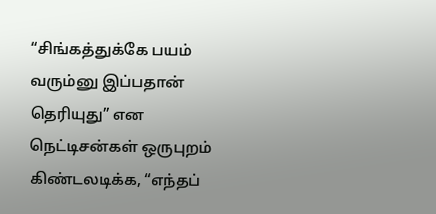“சிங்கத்துக்கே பயம் வரும்னு இப்பதான் தெரியுது” என நெட்டிசன்கள் ஒருபுறம் கிண்டலடிக்க, “எந்தப்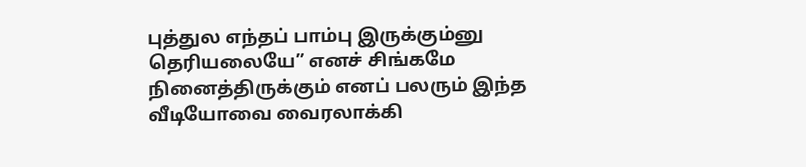புத்துல எந்தப் பாம்பு இருக்கும்னு தெரியலையே” எனச் சிங்கமே நினைத்திருக்கும் எனப் பலரும் இந்த வீடியோவை வைரலாக்கி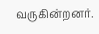வருகின்றனர்.